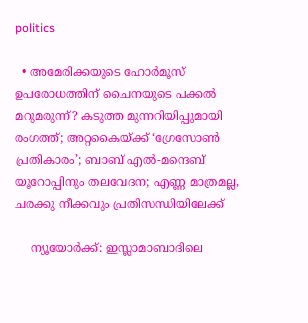politics

  • അമേരിക്കയുടെ ഹോര്‍മൂസ് ഉപരോധത്തിന് ചൈനയുടെ പക്കല്‍ മറുമരുന്ന്? കടുത്ത മുന്നറിയിപ്പുമായി രംഗത്ത്; അറ്റകൈയ്ക്ക് ‘ഗ്രേസോണ്‍ പ്രതികാരം’; ബാബ് എല്‍-മന്ദെബ് യൂറോപ്പിനും തലവേദന; എണ്ണ മാത്രമല്ല, ചരക്കു നീക്കവും പ്രതിസന്ധിയിലേക്ക്

    ന്യൂയോര്‍ക്ക്: ഇസ്ലാമാബാദിലെ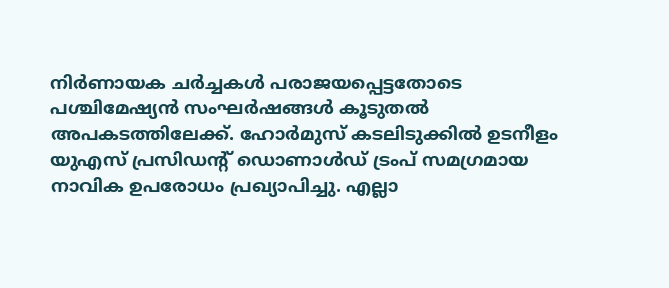നിര്‍ണായക ചര്‍ച്ചകള്‍ പരാജയപ്പെട്ടതോടെ പശ്ചിമേഷ്യന്‍ സംഘര്‍ഷങ്ങള്‍ കൂടുതല്‍ അപകടത്തിലേക്ക്. ഹോര്‍മുസ് കടലിടുക്കില്‍ ഉടനീളം യുഎസ് പ്രസിഡന്റ് ഡൊണാള്‍ഡ് ട്രംപ് സമഗ്രമായ നാവിക ഉപരോധം പ്രഖ്യാപിച്ചു. എല്ലാ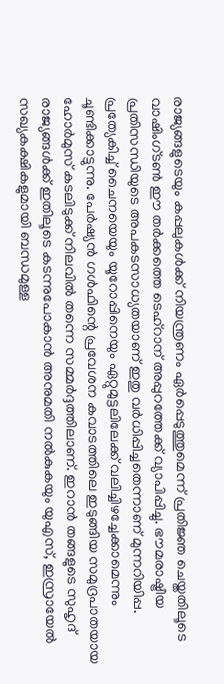രാജ്യങ്ങളുടെയും കപ്പലുകള്‍ക്ക് നിയന്ത്രണം ഏര്‍പ്പെടുത്തുമെന്ന് പ്രതിജ്ഞ ചെയ്തതിലൂടെ വാഷിംഗ്ടണ്‍ ഈ തര്‍ക്കത്തെ ടെഹ്റാന് അപ്പുറത്തേക്ക് വ്യാപിപ്പിച്ചു. ഭൗമരാഷ്ട്രീയ പ്രതിസന്ധിയുടെ അപകടസാധ്യതയാണ് ഇതു വര്‍ധിപ്പിച്ചതെന്നാണ് മുന്നറിയിപ്പ. പ്രത്യേകിച്ച് ചൈനയെയും യൂറോപ്പിനെയും ഏറ്റുമുട്ടലിലേക്ക് വലിച്ചിഴച്ചേക്കാമെന്നും ചൂണ്ടിക്കാട്ടുന്നു. പേര്‍ഷ്യന്‍ ഗള്‍ഫിന്റെ പ്രവേശന കവാടത്തിലെ ഇടുങ്ങിയ സമുദ്രപാതയായ ഹോര്‍മുസ് കടലിടുക്ക് നിലവില്‍ തന്നെ സമ്മര്‍ദ്ദത്തിലാണ്. ഇറാന്‍ തങ്ങളുടെ സുഹൃദ് രാജ്യങ്ങള്‍ക്ക് ഇതിലൂടെ കടന്നുപോകാന്‍ അനുമതി നല്‍കുകയും യുഎസ്, ഇസ്രായേല്‍ സഖ്യകക്ഷികളുമായി ബന്ധമുള്ള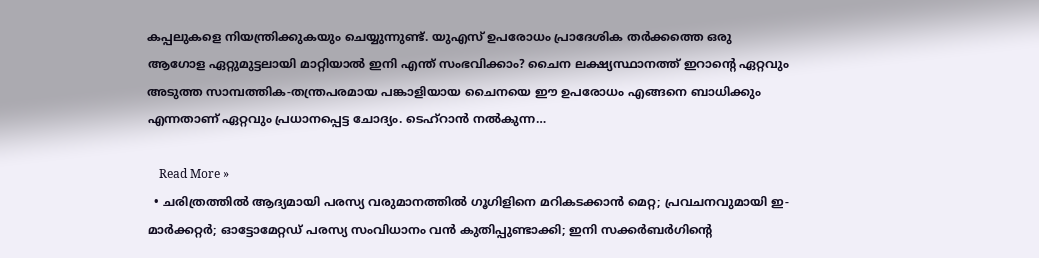കപ്പലുകളെ നിയന്ത്രിക്കുകയും ചെയ്യുന്നുണ്ട്. യുഎസ് ഉപരോധം പ്രാദേശിക തര്‍ക്കത്തെ ഒരു ആഗോള ഏറ്റുമുട്ടലായി മാറ്റിയാല്‍ ഇനി എന്ത് സംഭവിക്കാം? ചൈന ലക്ഷ്യസ്ഥാനത്ത് ഇറാന്റെ ഏറ്റവും അടുത്ത സാമ്പത്തിക-തന്ത്രപരമായ പങ്കാളിയായ ചൈനയെ ഈ ഉപരോധം എങ്ങനെ ബാധിക്കും എന്നതാണ് ഏറ്റവും പ്രധാനപ്പെട്ട ചോദ്യം. ടെഹ്റാന്‍ നല്‍കുന്ന…

    Read More »
  • ചരിത്രത്തില്‍ ആദ്യമായി പരസ്യ വരുമാനത്തില്‍ ഗൂഗിളിനെ മറികടക്കാന്‍ മെറ്റ; പ്രവചനവുമായി ഇ-മാര്‍ക്കറ്റര്‍; ഓട്ടോമേറ്റഡ് പരസ്യ സംവിധാനം വന്‍ കുതിപ്പുണ്ടാക്കി; ഇനി സക്കര്‍ബര്‍ഗിന്റെ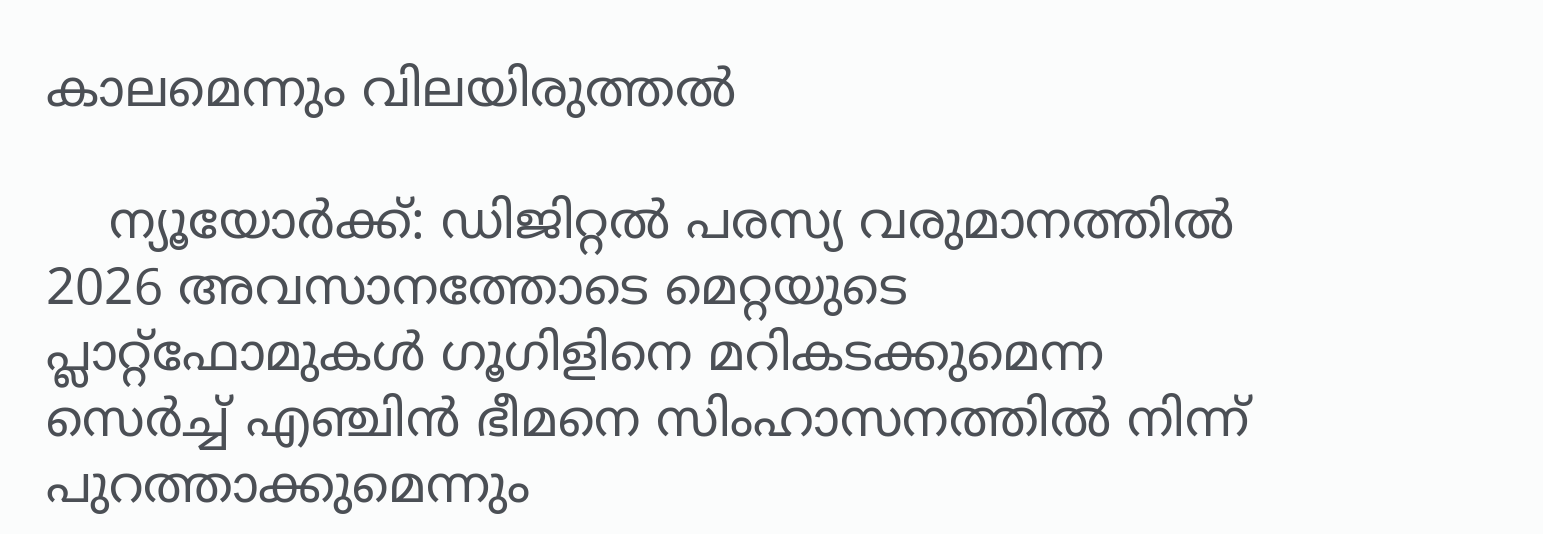കാലമെന്നും വിലയിരുത്തല്‍

    ന്യൂയോര്‍ക്ക്: ഡിജിറ്റല്‍ പരസ്യ വരുമാനത്തില്‍ 2026 അവസാനത്തോടെ മെറ്റയുടെ പ്ലാറ്റ്‌ഫോമുകള്‍ ഗൂഗിളിനെ മറികടക്കുമെന്ന സെര്‍ച്ച് എഞ്ചിന്‍ ഭീമനെ സിംഹാസനത്തില്‍ നിന്ന് പുറത്താക്കുമെന്നും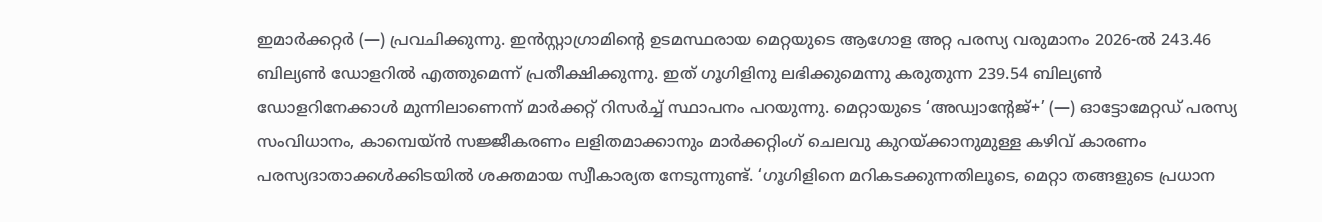ഇമാര്‍ക്കറ്റര്‍ (—) പ്രവചിക്കുന്നു. ഇന്‍സ്റ്റാഗ്രാമിന്റെ ഉടമസ്ഥരായ മെറ്റയുടെ ആഗോള അറ്റ പരസ്യ വരുമാനം 2026-ല്‍ 243.46 ബില്യണ്‍ ഡോളറില്‍ എത്തുമെന്ന് പ്രതീക്ഷിക്കുന്നു. ഇത് ഗൂഗിളിനു ലഭിക്കുമെന്നു കരുതുന്ന 239.54 ബില്യണ്‍ ഡോളറിനേക്കാള്‍ മുന്നിലാണെന്ന് മാര്‍ക്കറ്റ് റിസര്‍ച്ച് സ്ഥാപനം പറയുന്നു. മെറ്റായുടെ ‘അഡ്വാന്റേജ്+’ (—) ഓട്ടോമേറ്റഡ് പരസ്യ സംവിധാനം, കാമ്പെയ്ന്‍ സജ്ജീകരണം ലളിതമാക്കാനും മാര്‍ക്കറ്റിംഗ് ചെലവു കുറയ്ക്കാനുമുള്ള കഴിവ് കാരണം പരസ്യദാതാക്കള്‍ക്കിടയില്‍ ശക്തമായ സ്വീകാര്യത നേടുന്നുണ്ട്. ‘ഗൂഗിളിനെ മറികടക്കുന്നതിലൂടെ, മെറ്റാ തങ്ങളുടെ പ്രധാന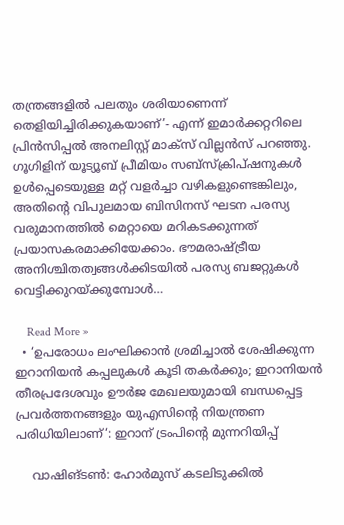തന്ത്രങ്ങളില്‍ പലതും ശരിയാണെന്ന് തെളിയിച്ചിരിക്കുകയാണ്’- എന്ന് ഇമാര്‍ക്കറ്ററിലെ പ്രിന്‍സിപ്പല്‍ അനലിസ്റ്റ് മാക്‌സ് വില്ലന്‍സ് പറഞ്ഞു. ഗൂഗിളിന് യൂട്യൂബ് പ്രീമിയം സബ്സ്‌ക്രിപ്ഷനുകള്‍ ഉള്‍പ്പെടെയുള്ള മറ്റ് വളര്‍ച്ചാ വഴികളുണ്ടെങ്കിലും, അതിന്റെ വിപുലമായ ബിസിനസ് ഘടന പരസ്യ വരുമാനത്തില്‍ മെറ്റായെ മറികടക്കുന്നത് പ്രയാസകരമാക്കിയേക്കാം. ഭൗമരാഷ്ട്രീയ അനിശ്ചിതത്വങ്ങള്‍ക്കിടയില്‍ പരസ്യ ബജറ്റുകള്‍ വെട്ടിക്കുറയ്ക്കുമ്പോള്‍…

    Read More »
  • ‘ഉപരോധം ലംഘിക്കാൻ ശ്രമിച്ചാൽ ശേഷിക്കുന്ന ഇറാനിയൻ കപ്പലുകൾ കൂടി തകർക്കും; ഇറാനിയൻ തീരപ്രദേശവും ഊർജ മേഖലയുമായി ബന്ധപ്പെട്ട പ്രവർത്തനങ്ങളും യുഎസിന്റെ നിയന്ത്രണ പരിധിയിലാണ്‘: ഇറാന് ട്രംപിന്റെ മുന്നറിയിപ്പ്

    വാഷിങ്ടൺ: ഹോർമുസ് കടലിടുക്കിൽ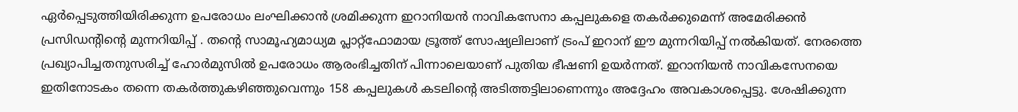ഏർപ്പെടുത്തിയിരിക്കുന്ന ഉപരോധം ലംഘിക്കാൻ ശ്രമിക്കുന്ന ഇറാനിയൻ നാവികസേനാ കപ്പലുകളെ തകർക്കുമെന്ന് അമേരിക്കൻ പ്രസിഡന്റിന്റെ മുന്നറിയിപ്പ് . തന്റെ സാമൂഹ്യമാധ്യമ പ്ലാറ്റ്ഫോമായ ട്രൂത്ത് സോഷ്യലിലാണ് ട്രംപ് ഇറാന് ഈ മുന്നറിയിപ്പ് നൽകിയത്. നേരത്തെ പ്രഖ്യാപിച്ചതനുസരിച്ച് ഹോർമുസിൽ ഉപരോധം ആരംഭിച്ചതിന് പിന്നാലെയാണ് പുതിയ ഭീഷണി ഉയർന്നത്. ഇറാനിയൻ നാവികസേനയെ ഇതിനോടകം തന്നെ തകർത്തുകഴിഞ്ഞുവെന്നും 158 കപ്പലുകൾ കടലിന്റെ അടിത്തട്ടിലാണെന്നും അദ്ദേഹം അവകാശപ്പെട്ടു. ശേഷിക്കുന്ന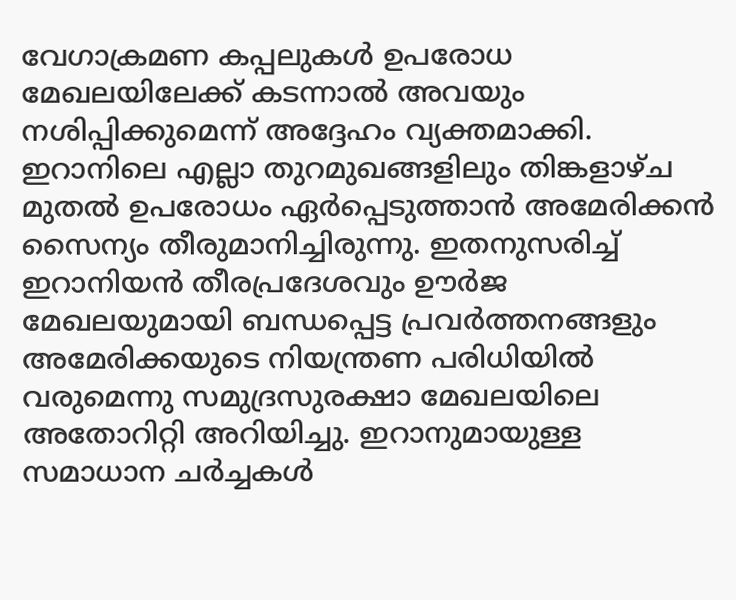വേഗാക്രമണ കപ്പലുകൾ ഉപരോധ മേഖലയിലേക്ക് കടന്നാൽ അവയും നശിപ്പിക്കുമെന്ന് അദ്ദേഹം വ്യക്തമാക്കി. ഇറാനിലെ എല്ലാ തുറമുഖങ്ങളിലും തിങ്കളാഴ്ച മുതൽ ഉപരോധം ഏർപ്പെടുത്താൻ അമേരിക്കൻ സൈന്യം തീരുമാനിച്ചിരുന്നു. ഇതനുസരിച്ച് ഇറാനിയൻ തീരപ്രദേശവും ഊർജ മേഖലയുമായി ബന്ധപ്പെട്ട പ്രവർത്തനങ്ങളും അമേരിക്കയുടെ നിയന്ത്രണ പരിധിയിൽ വരുമെന്നു സമുദ്രസുരക്ഷാ മേഖലയിലെ അതോറിറ്റി അറിയിച്ചു. ഇറാനുമായുള്ള സമാധാന ചർച്ചകൾ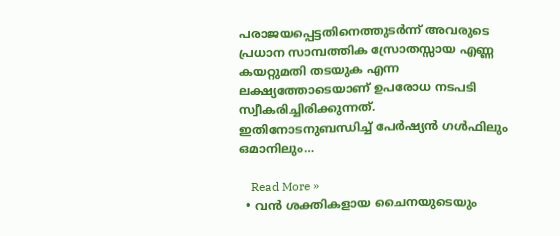പരാജയപ്പെട്ടതിനെത്തുടർന്ന് അവരുടെ പ്രധാന സാമ്പത്തിക സ്രോതസ്സായ എണ്ണ കയറ്റുമതി തടയുക എന്ന ലക്ഷ്യത്തോടെയാണ് ഉപരോധ നടപടി സ്വീകരിച്ചിരിക്കുന്നത്. ഇതിനോടനുബന്ധിച്ച് പേർഷ്യൻ ഗൾഫിലും ഒമാനിലും…

    Read More »
  • വന്‍ ശക്തികളായ ചൈനയുടെയും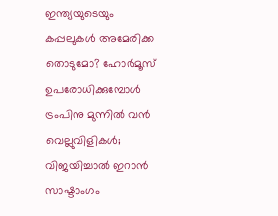ഇന്ത്യയുടെയും കപ്പലുകള്‍ അമേരിക്ക തൊടുമോ? ഹോര്‍മൂസ് ഉപരോധിക്കുമ്പോള്‍ ട്രംപിനു മുന്നില്‍ വന്‍ വെല്ലുവിളികള്‍; വിജയിച്ചാല്‍ ഇറാന്‍ സാഷ്ടാംഗം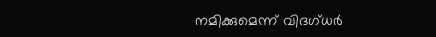നമിക്കുമെന്ന് വിദഗ്ധര്‍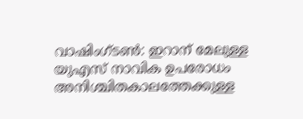വാഷിംഗ്ടണ്‍: ഇറാന് മേലുള്ള യുഎസ് നാവിക ഉപരോധം അനിശ്ചിതകാലത്തേക്കുള്ള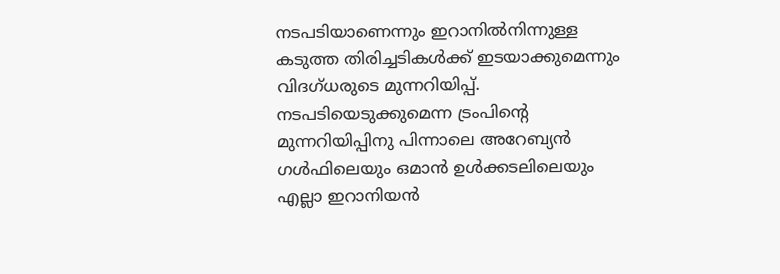നടപടിയാണെന്നും ഇറാനില്‍നിന്നുള്ള കടുത്ത തിരിച്ചടികള്‍ക്ക് ഇടയാക്കുമെന്നും വിദഗ്ധരുടെ മുന്നറിയിപ്പ്. നടപടിയെടുക്കുമെന്ന ട്രംപിന്റെ മുന്നറിയിപ്പിനു പിന്നാലെ അറേബ്യന്‍ ഗള്‍ഫിലെയും ഒമാന്‍ ഉള്‍ക്കടലിലെയും എല്ലാ ഇറാനിയന്‍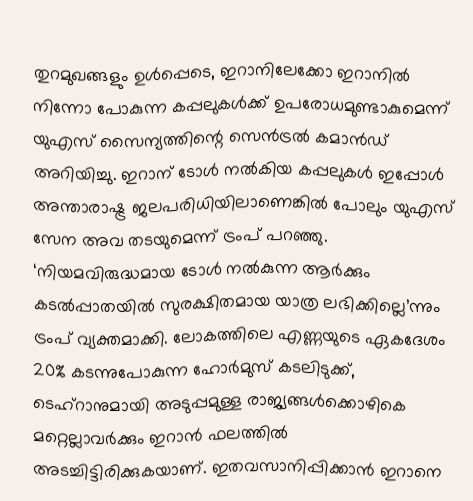തുറമുഖങ്ങളും ഉള്‍പ്പെടെ, ഇറാനിലേക്കോ ഇറാനില്‍ നിന്നോ പോകുന്ന കപ്പലുകള്‍ക്ക് ഉപരോധമുണ്ടാകുമെന്ന് യുഎസ് സൈന്യത്തിന്റെ സെന്‍ട്രല്‍ കമാന്‍ഡ് അറിയിച്ചു. ഇറാന് ടോള്‍ നല്‍കിയ കപ്പലുകള്‍ ഇപ്പോള്‍ അന്താരാഷ്ട്ര ജലപരിധിയിലാണെങ്കില്‍ പോലും യുഎസ് സേന അവ തടയുമെന്ന് ട്രംപ് പറഞ്ഞു. ‘നിയമവിരുദ്ധമായ ടോള്‍ നല്‍കുന്ന ആര്‍ക്കും കടല്‍പ്പാതയില്‍ സുരക്ഷിതമായ യാത്ര ലഭിക്കില്ലെ’ന്നും ട്രംപ് വ്യക്തമാക്കി. ലോകത്തിലെ എണ്ണയുടെ ഏകദേശം 20% കടന്നുപോകുന്ന ഹോര്‍മുസ് കടലിടുക്ക്, ടെഹ്റാനുമായി അടുപ്പമുള്ള രാജ്യങ്ങള്‍ക്കൊഴികെ മറ്റെല്ലാവര്‍ക്കും ഇറാന്‍ ഫലത്തില്‍ അടച്ചിട്ടിരിക്കുകയാണ്. ഇതവസാനിപ്പിക്കാന്‍ ഇറാനെ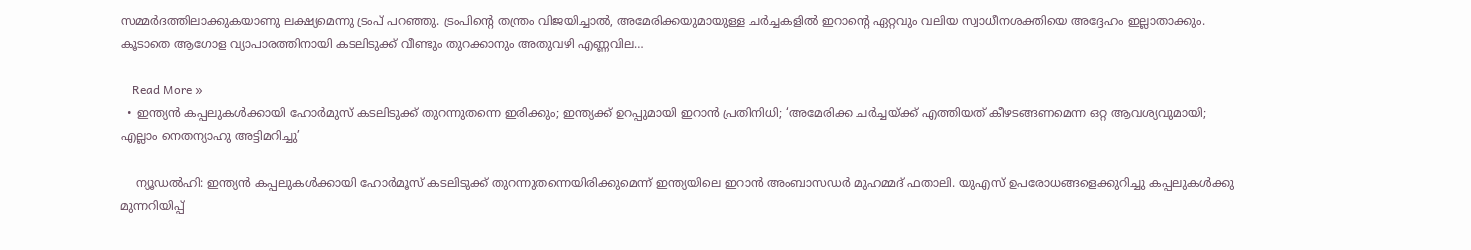സമ്മര്‍ദത്തിലാക്കുകയാണു ലക്ഷ്യമെന്നു ട്രംപ് പറഞ്ഞു. ട്രംപിന്റെ തന്ത്രം വിജയിച്ചാല്‍, അമേരിക്കയുമായുള്ള ചര്‍ച്ചകളില്‍ ഇറാന്റെ ഏറ്റവും വലിയ സ്വാധീനശക്തിയെ അദ്ദേഹം ഇല്ലാതാക്കും. കൂടാതെ ആഗോള വ്യാപാരത്തിനായി കടലിടുക്ക് വീണ്ടും തുറക്കാനും അതുവഴി എണ്ണവില…

    Read More »
  • ഇന്ത്യന്‍ കപ്പലുകള്‍ക്കായി ഹോര്‍മുസ് കടലിടുക്ക് തുറന്നുതന്നെ ഇരിക്കും; ഇന്ത്യക്ക് ഉറപ്പുമായി ഇറാന്‍ പ്രതിനിധി; ‘അമേരിക്ക ചര്‍ച്ചയ്ക്ക് എത്തിയത് കീഴടങ്ങണമെന്ന ഒറ്റ ആവശ്യവുമായി; എല്ലാം നെതന്യാഹു അട്ടിമറിച്ചു’

    ന്യൂഡല്‍ഹി: ഇന്ത്യന്‍ കപ്പലുകള്‍ക്കായി ഹോര്‍മൂസ് കടലിടുക്ക് തുറന്നുതന്നെയിരിക്കുമെന്ന് ഇന്ത്യയിലെ ഇറാന്‍ അംബാസഡര്‍ മുഹമ്മദ് ഫതാലി. യുഎസ് ഉപരോധങ്ങളെക്കുറിച്ചു കപ്പലുകള്‍ക്കു മുന്നറിയിപ്പ്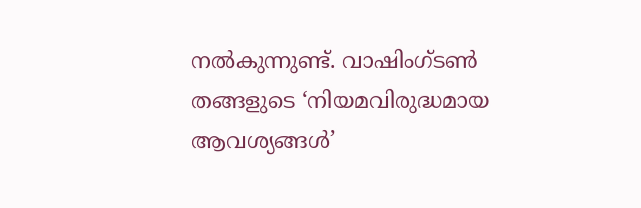നല്‍കുന്നുണ്ട്. വാഷിംഗ്ടണ്‍ തങ്ങളുടെ ‘നിയമവിരുദ്ധമായ ആവശ്യങ്ങള്‍’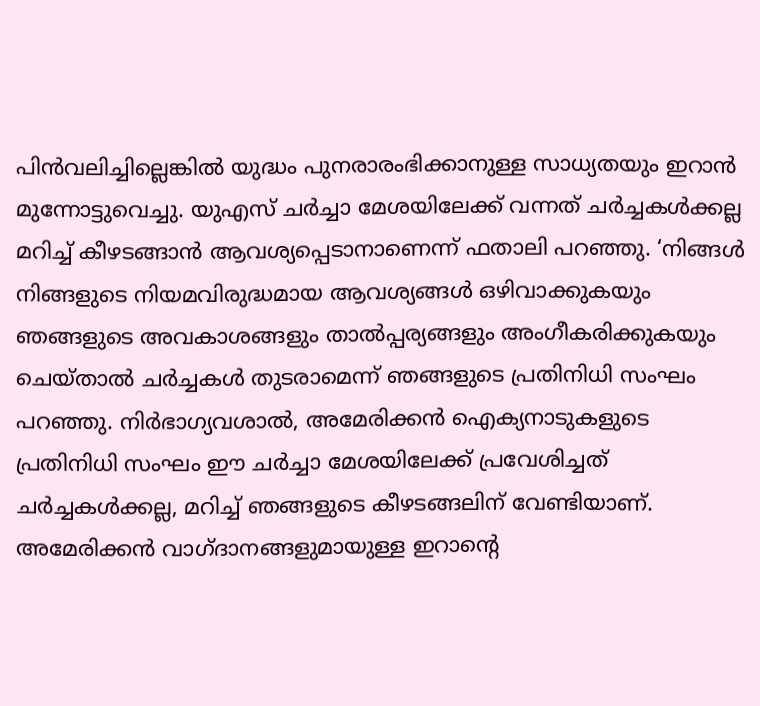പിന്‍വലിച്ചില്ലെങ്കില്‍ യുദ്ധം പുനരാരംഭിക്കാനുള്ള സാധ്യതയും ഇറാന്‍ മുന്നോട്ടുവെച്ചു. യുഎസ് ചര്‍ച്ചാ മേശയിലേക്ക് വന്നത് ചര്‍ച്ചകള്‍ക്കല്ല മറിച്ച് കീഴടങ്ങാന്‍ ആവശ്യപ്പെടാനാണെന്ന് ഫതാലി പറഞ്ഞു. ‘നിങ്ങള്‍ നിങ്ങളുടെ നിയമവിരുദ്ധമായ ആവശ്യങ്ങള്‍ ഒഴിവാക്കുകയും ഞങ്ങളുടെ അവകാശങ്ങളും താല്‍പ്പര്യങ്ങളും അംഗീകരിക്കുകയും ചെയ്താല്‍ ചര്‍ച്ചകള്‍ തുടരാമെന്ന് ഞങ്ങളുടെ പ്രതിനിധി സംഘം പറഞ്ഞു. നിര്‍ഭാഗ്യവശാല്‍, അമേരിക്കന്‍ ഐക്യനാടുകളുടെ പ്രതിനിധി സംഘം ഈ ചര്‍ച്ചാ മേശയിലേക്ക് പ്രവേശിച്ചത് ചര്‍ച്ചകള്‍ക്കല്ല, മറിച്ച് ഞങ്ങളുടെ കീഴടങ്ങലിന് വേണ്ടിയാണ്. അമേരിക്കന്‍ വാഗ്ദാനങ്ങളുമായുള്ള ഇറാന്റെ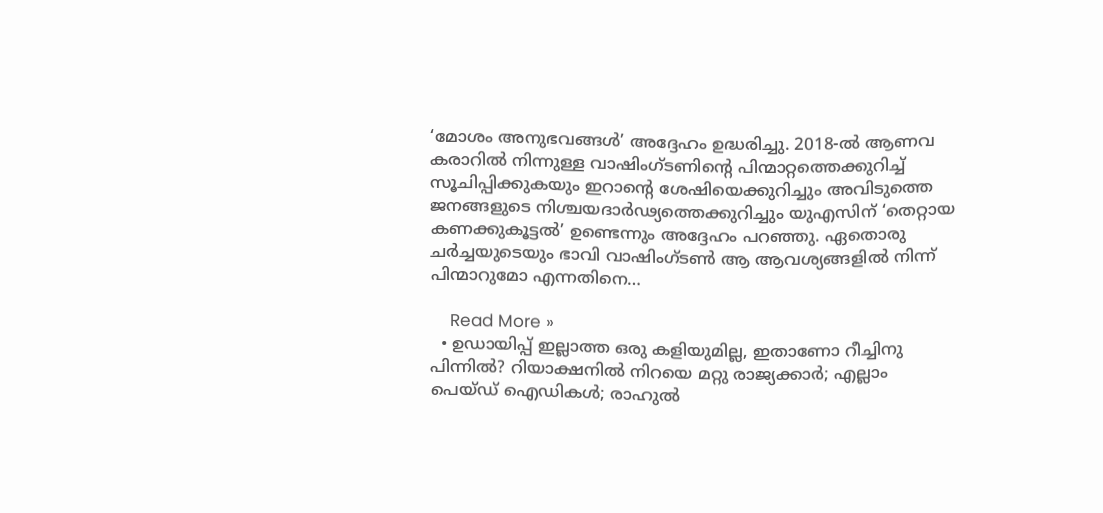‘മോശം അനുഭവങ്ങള്‍’ അദ്ദേഹം ഉദ്ധരിച്ചു. 2018-ല്‍ ആണവ കരാറില്‍ നിന്നുള്ള വാഷിംഗ്ടണിന്റെ പിന്മാറ്റത്തെക്കുറിച്ച് സൂചിപ്പിക്കുകയും ഇറാന്റെ ശേഷിയെക്കുറിച്ചും അവിടുത്തെ ജനങ്ങളുടെ നിശ്ചയദാര്‍ഢ്യത്തെക്കുറിച്ചും യുഎസിന് ‘തെറ്റായ കണക്കുകൂട്ടല്‍’ ഉണ്ടെന്നും അദ്ദേഹം പറഞ്ഞു. ഏതൊരു ചര്‍ച്ചയുടെയും ഭാവി വാഷിംഗ്ടണ്‍ ആ ആവശ്യങ്ങളില്‍ നിന്ന് പിന്മാറുമോ എന്നതിനെ…

    Read More »
  • ഉഡായിപ്പ് ഇല്ലാത്ത ഒരു കളിയുമില്ല, ഇതാണോ റീച്ചിനു പിന്നില്‍? റിയാക്ഷനില്‍ നിറയെ മറ്റു രാജ്യക്കാര്‍; എല്ലാം പെയ്ഡ് ഐഡികള്‍; രാഹുല്‍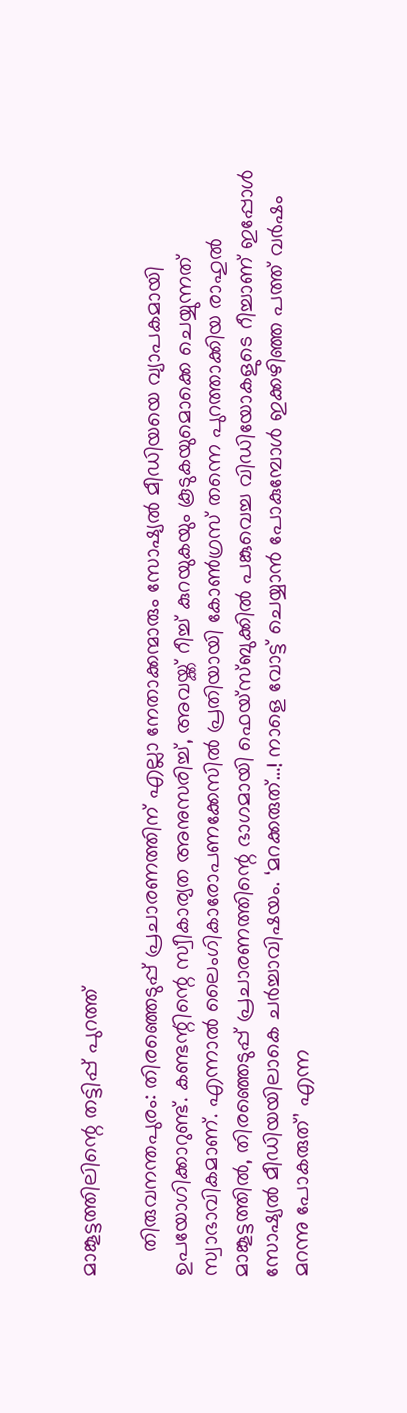മാങ്കൂട്ടത്തിലിന്റെ തട്ടിപ്പ് പുറത്ത്

    തിരുവനന്തപുരം: തിരഞ്ഞെടുപ്പ് പ്രചാരണത്തിന് എല്ലാ നേതാക്കന്മാരും സോഷ്യല്‍ മീഡിയയെ വ്യാപകമായി ഉപയോഗിക്കാറുണ്ട്. കണ്ടന്റിന്റെ സ്വീകാര്യത അനുസരിച്ച്, അവയ്ക്ക് റീച്ച് കുറയുകയും കൂടുകയുമൊക്കെ ചെയ്യുന്നത് സ്വാഭാവികമാണ്. എന്നാല്‍ ലൈംഗികാരോപണക്കേസില്‍ പ്രതിയായി കോണ്‍ഗ്രസ് തന്നെ പുറത്താക്കിയ രാഹുല്‍ മാങ്കൂട്ടത്തില്‍, തിരഞ്ഞെടുപ്പ് പ്രചാരണത്തിന്റെ ഭാഗമായി ഫെയ്‌സ്ബുക്കില്‍ പങ്കുവെച്ച വിഡിയോകളുടെ റീച്ചാണ് ഇപ്പോള്‍ സോഷ്യല്‍ മീഡിയയിലാകെ ചര്‍ച്ചാവിഷയം. ‘മറക്കരുത്…! നാളെ വോട്ട് ചെയ്യാന്‍ പോകുമ്പോള്‍ ഇക്കഴിഞ്ഞ പത്ത് വര്‍ഷം മറന്നു പോകരുത്’ എന്ന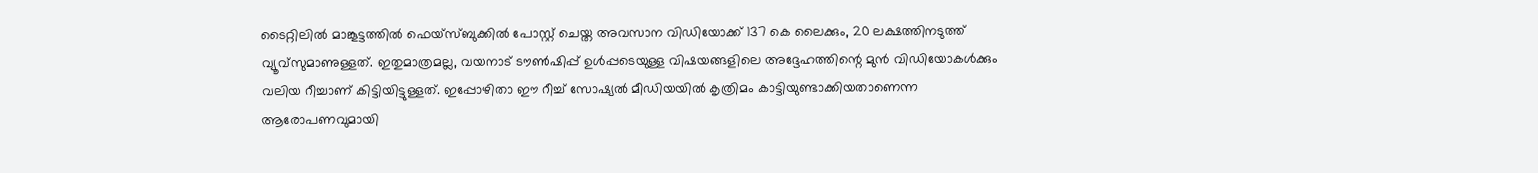ടൈറ്റിലില്‍ മാങ്കൂട്ടത്തില്‍ ഫെയ്‌സ്ബുക്കില്‍ പോസ്റ്റ് ചെയ്ത അവസാന വിഡിയോക്ക് 137 കെ ലൈക്കും, 20 ലക്ഷത്തിനടുത്ത് വ്യൂവ്‌സുമാണുള്ളത്. ഇതുമാത്രമല്ല, വയനാട് ടൗണ്‍ഷിപ്പ് ഉള്‍പ്പടെയുള്ള വിഷയങ്ങളിലെ അദ്ദേഹത്തിന്റെ മുന്‍ വിഡിയോകള്‍ക്കും വലിയ റീച്ചാണ് കിട്ടിയിട്ടുള്ളത്. ഇപ്പോഴിതാ ഈ റീച്ച് സോഷ്യല്‍ മീഡിയയില്‍ കൃത്രിമം കാട്ടിയുണ്ടാക്കിയതാണെന്ന ആരോപണവുമായി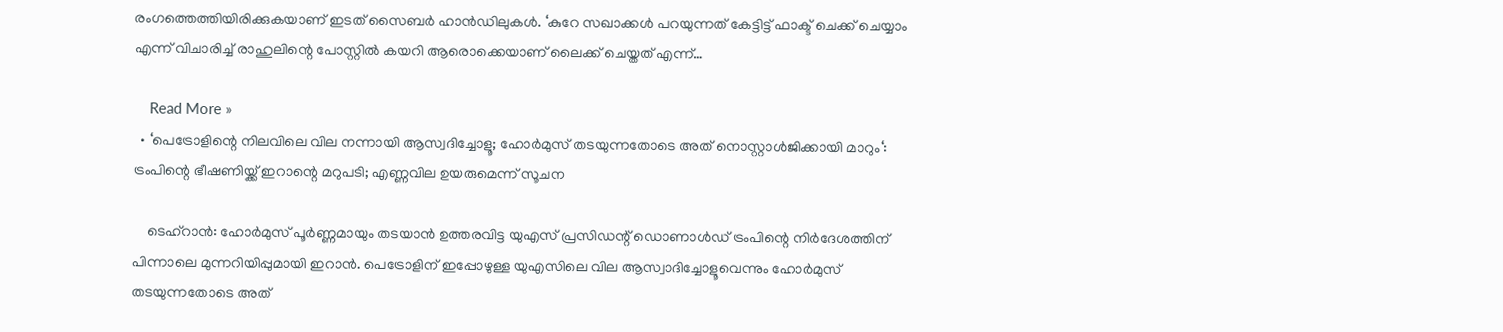രംഗത്തെത്തിയിരിക്കുകയാണ് ഇടത് സൈബര്‍ ഹാന്‍ഡിലുകള്‍. ‘കുറേ സഖാക്കള്‍ പറയുന്നത് കേട്ടിട്ട് ഫാക്ട് ചെക്ക് ചെയ്യാം എന്ന് വിചാരിച്ച് രാഹുലിന്റെ പോസ്റ്റില്‍ കയറി ആരൊക്കെയാണ് ലൈക്ക് ചെയ്തത് എന്ന്…

    Read More »
  • ‘പെട്രോളിന്റെ നിലവിലെ വില നന്നായി ആസ്വദിച്ചോളൂ; ഹോർമുസ് തടയുന്നതോടെ അത് നൊസ്റ്റാൾജിക്കായി മാറും‘: ട്രംപിന്റെ ഭീഷണിയ്ക്ക് ഇറാന്റെ മറുപടി; എണ്ണവില ഉയരുമെന്ന് സൂചന

    ടെഹ്‌റാൻ: ഹോർമുസ് പൂർണ്ണമായും തടയാൻ ഉത്തരവിട്ട യുഎസ് പ്രസിഡന്റ് ഡൊണാൾഡ് ട്രംപിന്റെ നിർദേശത്തിന് പിന്നാലെ മുന്നറിയിപ്പുമായി ഇറാൻ. പെട്രോളിന് ഇപ്പോഴുള്ള യുഎസിലെ വില ആസ്വാദിച്ചോളൂവെന്നും ഹോർമുസ് തടയുന്നതോടെ അത്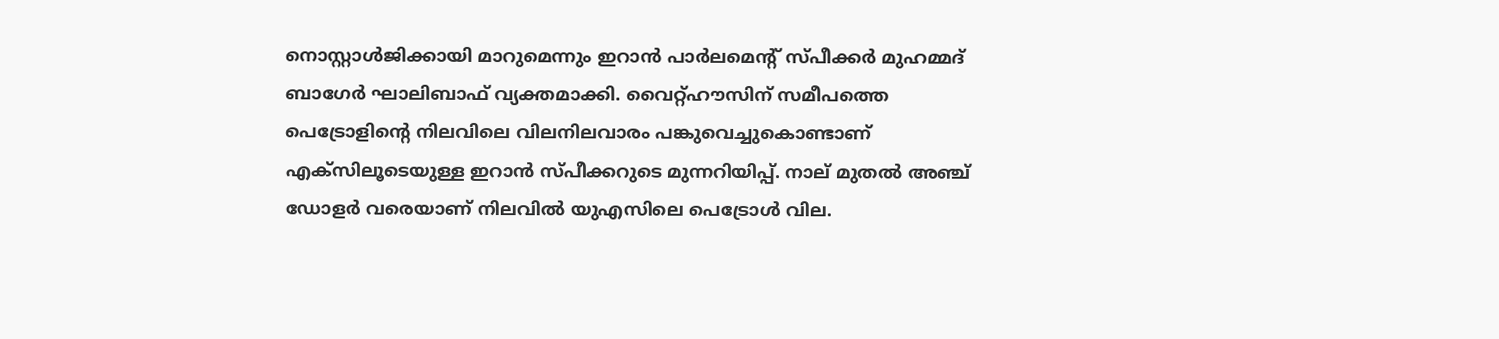നൊസ്റ്റാൾജിക്കായി മാറുമെന്നും ഇറാൻ പാർലമെന്റ് സ്പീക്കർ മുഹമ്മദ് ബാഗേർ ഘാലിബാഫ് വ്യക്തമാക്കി. വൈറ്റ്ഹൗസിന് സമീപത്തെ പെട്രോളിന്റെ നിലവിലെ വിലനിലവാരം പങ്കുവെച്ചുകൊണ്ടാണ് എക്‌സിലൂടെയുള്ള ഇറാൻ സ്പീക്കറുടെ മുന്നറിയിപ്പ്. നാല് മുതൽ അഞ്ച് ഡോളർ വരെയാണ് നിലവിൽ യുഎസിലെ പെട്രോൾ വില.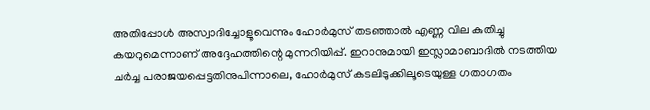അതിപ്പോൾ അസ്വാദിച്ചോളൂവെന്നും ഹോർമുസ് തടഞ്ഞാൽ എണ്ണ വില കുതിച്ചു കയറുമെന്നാണ് അദ്ദേഹത്തിന്റെ മുന്നറിയിപ്പ്. ഇറാനുമായി ഇസ്ലാമാബാദിൽ നടത്തിയ ചർച്ച പരാജയപ്പെട്ടതിനുപിന്നാലെ, ഹോർമുസ് കടലിടുക്കിലൂടെയുള്ള ഗതാഗതം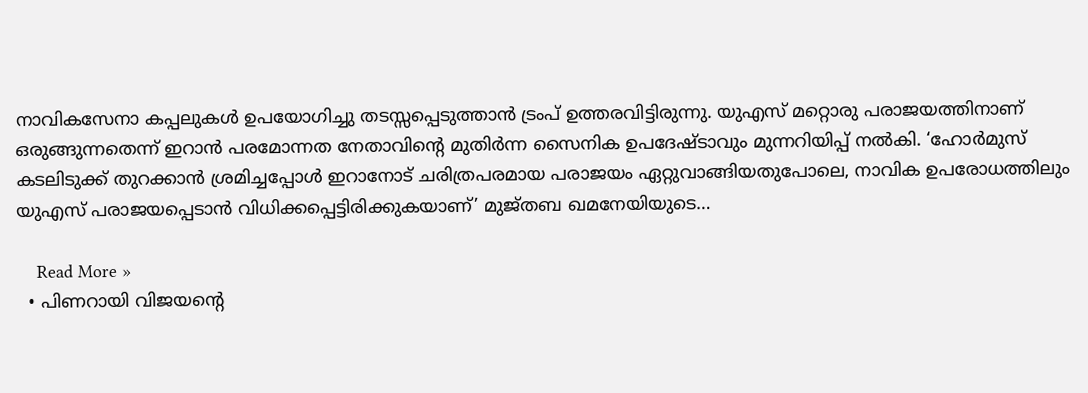നാവികസേനാ കപ്പലുകൾ ഉപയോഗിച്ചു തടസ്സപ്പെടുത്താൻ ട്രംപ് ഉത്തരവിട്ടിരുന്നു. യുഎസ് മറ്റൊരു പരാജയത്തിനാണ് ഒരുങ്ങുന്നതെന്ന് ഇറാൻ പരമോന്നത നേതാവിന്റെ മുതിർന്ന സൈനിക ഉപദേഷ്ടാവും മുന്നറിയിപ്പ് നൽകി. ‘ഹോർമുസ് കടലിടുക്ക് തുറക്കാൻ ശ്രമിച്ചപ്പോൾ ഇറാനോട് ചരിത്രപരമായ പരാജയം ഏറ്റുവാങ്ങിയതുപോലെ, നാവിക ഉപരോധത്തിലും യുഎസ് പരാജയപ്പെടാൻ വിധിക്കപ്പെട്ടിരിക്കുകയാണ്’ മുജ്തബ ഖമനേയിയുടെ…

    Read More »
  • പിണറായി വിജയന്റെ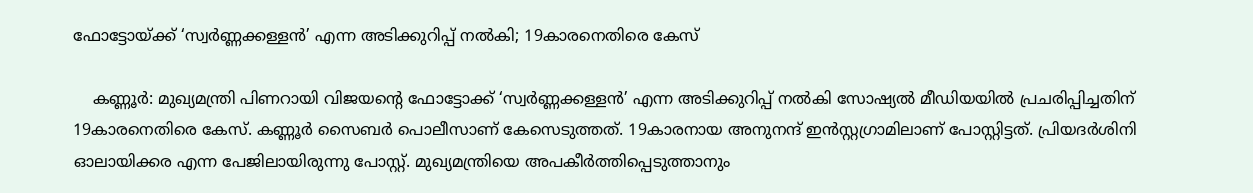ഫോട്ടോയ്ക്ക് ‘സ്വർണ്ണക്കള്ളൻ’ എന്ന അടിക്കുറിപ്പ് നൽകി; 19കാരനെതിരെ കേസ്

    കണ്ണൂർ: മുഖ്യമന്ത്രി പിണറായി വിജയന്റെ ഫോട്ടോക്ക് ‘സ്വർണ്ണക്കള്ളൻ’ എന്ന അടിക്കുറിപ്പ് നൽകി സോഷ്യൽ മീഡിയയിൽ പ്രചരിപ്പിച്ചതിന് 19കാരനെതിരെ കേസ്. കണ്ണൂർ സൈബർ പൊലീസാണ് കേസെടുത്തത്. 19കാരനായ അനുനന്ദ് ഇൻസ്റ്റഗ്രാമിലാണ് പോസ്റ്റിട്ടത്. പ്രിയദർശിനി ഓലായിക്കര എന്ന പേജിലായിരുന്നു പോസ്റ്റ്. മുഖ്യമന്ത്രിയെ അപകീർത്തിപ്പെടുത്താനും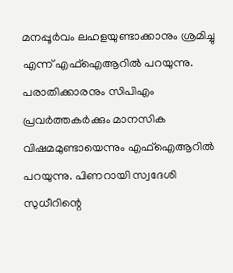മനപ്പൂർവം ലഹളയുണ്ടാക്കാനും ശ്രമിച്ചു എന്ന് എഫ്ഐആറിൽ പറയുന്നു. പരാതിക്കാരനും സിപിഎം പ്രവർത്തകർക്കും മാനസിക വിഷമമുണ്ടായെന്നും എഫ്ഐആറിൽ പറയുന്നു. പിണറായി സ്വദേശി സുധീറിന്റെ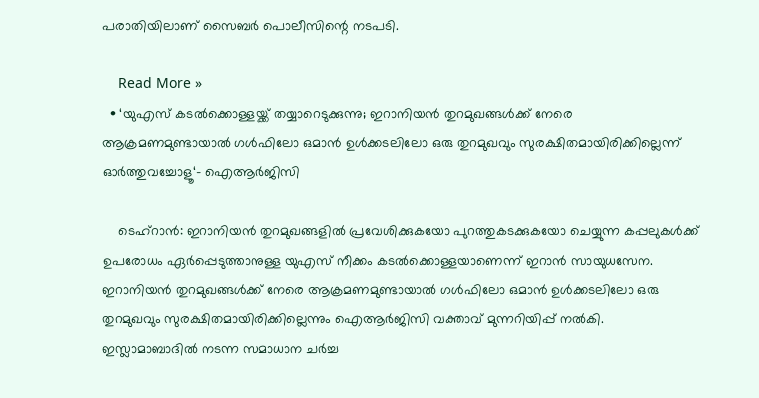പരാതിയിലാണ് സൈബർ പൊലീസിന്റെ നടപടി.

    Read More »
  • ‘യുഎസ് കടൽക്കൊള്ളയ്ക്ക് തയ്യാറെടുക്കുന്നു; ഇറാനിയൻ തുറമുഖങ്ങൾക്ക് നേരെ ആക്രമണമുണ്ടായാൽ ഗൾഫിലോ ഒമാൻ ഉൾക്കടലിലോ ഒരു തുറമുഖവും സുരക്ഷിതമായിരിക്കില്ലെന്ന് ഓർത്തുവച്ചോളൂ‘- ഐആർജിസി

    ടെഹ്‌റാൻ: ഇറാനിയൻ തുറമുഖങ്ങളിൽ പ്രവേശിക്കുകയോ പുറത്തുകടക്കുകയോ ചെയ്യുന്ന കപ്പലുകൾക്ക് ഉപരോധം ഏർപ്പെടുത്താനുള്ള യുഎസ് നീക്കം കടൽക്കൊള്ളയാണെന്ന് ഇറാൻ സായുധസേന. ഇറാനിയൻ തുറമുഖങ്ങൾക്ക് നേരെ ആക്രമണമുണ്ടായാൽ ഗൾഫിലോ ഒമാൻ ഉൾക്കടലിലോ ഒരു തുറമുഖവും സുരക്ഷിതമായിരിക്കില്ലെന്നും ഐആർജിസി വക്താവ് മുന്നറിയിപ്പ് നൽകി. ഇസ്ലാമാബാദിൽ നടന്ന സമാധാന ചർച്ച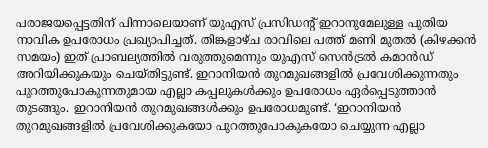പരാജയപ്പെട്ടതിന് പിന്നാലെയാണ് യുഎസ് പ്രസിഡന്റ് ഇറാനുമേലുള്ള പുതിയ നാവിക ഉപരോധം പ്രഖ്യാപിച്ചത്. തിങ്കളാഴ്ച രാവിലെ പത്ത് മണി മുതൽ (കിഴക്കൻ സമയം) ഇത് പ്രാബല്യത്തിൽ വരുത്തുമെന്നും യുഎസ് സെൻട്രൽ കമാൻഡ് അറിയിക്കുകയും ചെയ്തിട്ടുണ്ട്. ഇറാനിയൻ തുറമുഖങ്ങളിൽ പ്രവേശിക്കുന്നതും പുറത്തുപോകുന്നതുമായ എല്ലാ കപ്പലുകൾക്കും ഉപരോധം ഏർപ്പെടുത്താൻ തുടങ്ങും. ഇറാനിയൻ തുറമുഖങ്ങൾക്കും ഉപരോധമുണ്ട്. ‘ഇറാനിയൻ തുറമുഖങ്ങളിൽ പ്രവേശിക്കുകയോ പുറത്തുപോകുകയോ ചെയ്യുന്ന എല്ലാ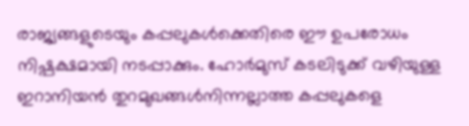രാജ്യങ്ങളുടെയും കപ്പലുകൾക്കെതിരെ ഈ ഉപരോധം നിഷ്പക്ഷമായി നടപ്പാക്കും. ഹോർമുസ് കടലിടുക്ക് വഴിയുള്ള ഇറാനിയൻ തുറമുഖങ്ങൾനിന്നല്ലാത്ത കപ്പലുകളെ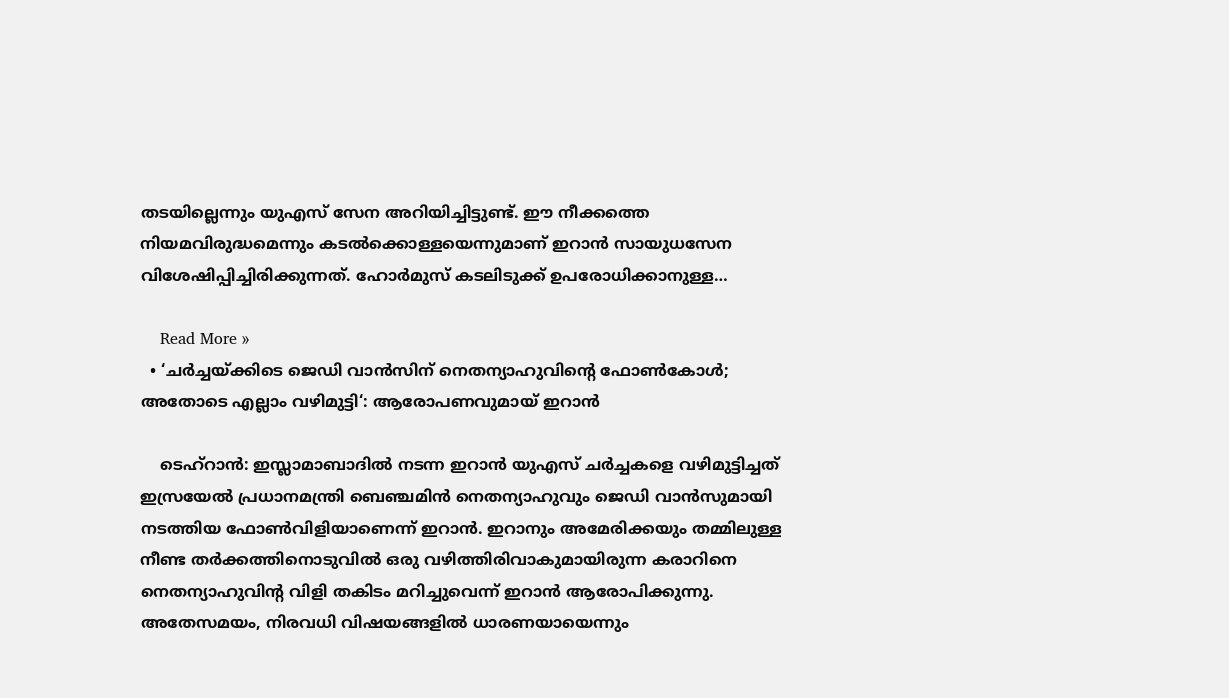തടയില്ലെന്നും യുഎസ് സേന അറിയിച്ചിട്ടുണ്ട്. ഈ നീക്കത്തെ നിയമവിരുദ്ധമെന്നും കടൽക്കൊള്ളയെന്നുമാണ് ഇറാൻ സായുധസേന വിശേഷിപ്പിച്ചിരിക്കുന്നത്. ഹോർമുസ് കടലിടുക്ക് ഉപരോധിക്കാനുള്ള…

    Read More »
  • ‘ചർച്ചയ്ക്കിടെ ജെഡി വാൻസിന് നെതന്യാഹുവിന്റെ ഫോൺകോൾ; അതോടെ എല്ലാം വഴിമുട്ടി‘: ആരോപണവുമായ് ഇറാൻ

    ടെഹ്റാൻ: ഇസ്ലാമാബാദിൽ നടന്ന ഇറാൻ യുഎസ് ചർച്ചകളെ വഴിമുട്ടിച്ചത് ഇസ്രയേൽ പ്രധാനമന്ത്രി ബെഞ്ചമിൻ നെതന്യാഹുവും ജെഡി വാൻസുമായി നടത്തിയ ഫോൺവിളിയാണെന്ന് ഇറാൻ. ഇറാനും അമേരിക്കയും തമ്മിലുള്ള നീണ്ട തർക്കത്തിനൊടുവിൽ ഒരു വഴിത്തിരിവാകുമായിരുന്ന കരാറിനെ നെതന്യാഹുവിന്റ വിളി തകിടം മറിച്ചുവെന്ന് ഇറാൻ ആരോപിക്കുന്നു. അതേസമയം, നിരവധി വിഷയങ്ങളിൽ ധാരണയായെന്നും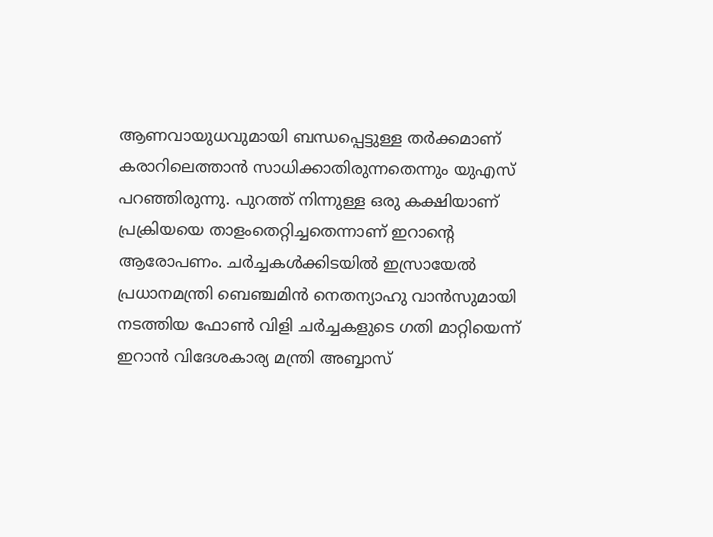ആണവായുധവുമായി ബന്ധപ്പെട്ടുള്ള തർക്കമാണ് കരാറിലെത്താൻ സാധിക്കാതിരുന്നതെന്നും യുഎസ് പറഞ്ഞിരുന്നു. പുറത്ത് നിന്നുള്ള ഒരു കക്ഷിയാണ് പ്രക്രിയയെ താളംതെറ്റിച്ചതെന്നാണ് ഇറാന്റെ ആരോപണം. ചർച്ചകൾക്കിടയിൽ ഇസ്രായേൽ പ്രധാനമന്ത്രി ബെഞ്ചമിൻ നെതന്യാഹു വാൻസുമായി നടത്തിയ ഫോൺ വിളി ചർച്ചകളുടെ ഗതി മാറ്റിയെന്ന് ഇറാൻ വിദേശകാര്യ മന്ത്രി അബ്ബാസ്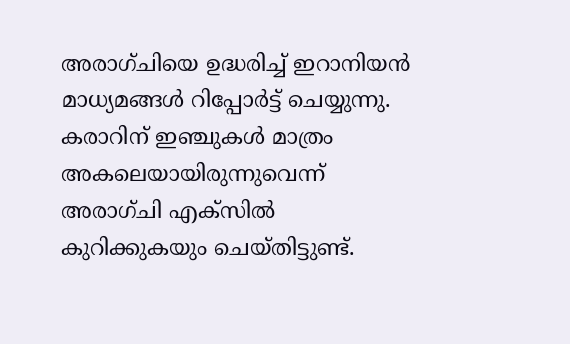അരാഗ്ചിയെ ഉദ്ധരിച്ച് ഇറാനിയൻ മാധ്യമങ്ങൾ റിപ്പോർട്ട് ചെയ്യുന്നു. കരാറിന് ഇഞ്ചുകൾ മാത്രം അകലെയായിരുന്നുവെന്ന് അരാഗ്ചി എക്‌സിൽ കുറിക്കുകയും ചെയ്തിട്ടുണ്ട്.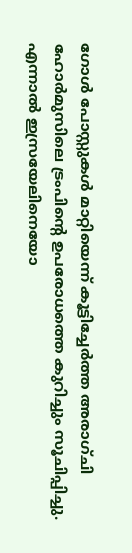ഗോൾ പോസ്റ്റുകൾ മാറ്റിയെന്ന് കൂട്ടിച്ചേർത്ത അരാഗ്ചി ഹോർമുസിലെ ട്രംപിന്റെ ഉപരോധത്തെ കുറിച്ചും സൂചിപ്പിച്ചു. എന്നാൽ ഇസ്രയേലിനെയോ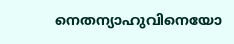നെതന്യാഹുവിനെയോ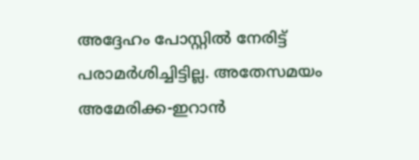അദ്ദേഹം പോസ്റ്റിൽ നേരിട്ട് പരാമർശിച്ചിട്ടില്ല. അതേസമയം അമേരിക്ക-ഇറാൻ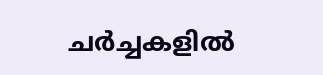ചർച്ചകളിൽ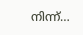നിന്ന്…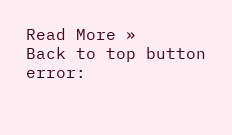Read More »
Back to top button
error: